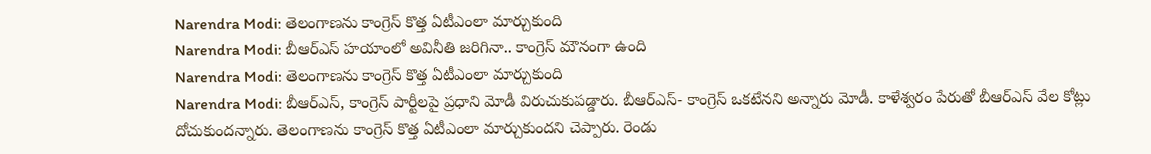Narendra Modi: తెలంగాణను కాంగ్రెస్ కొత్త ఏటీఎంలా మార్చుకుంది
Narendra Modi: బీఆర్ఎస్ హయాంలో అవినీతి జరిగినా.. కాంగ్రెస్ మౌనంగా ఉంది
Narendra Modi: తెలంగాణను కాంగ్రెస్ కొత్త ఏటీఎంలా మార్చుకుంది
Narendra Modi: బీఆర్ఎస్, కాంగ్రెస్ పార్టీలపై ప్రధాని మోడీ విరుచుకుపడ్డారు. బీఆర్ఎస్- కాంగ్రెస్ ఒకటేనని అన్నారు మోడీ. కాళేశ్వరం పేరుతో బీఆర్ఎస్ వేల కోట్లు దోచుకుందన్నారు. తెలంగాణను కాంగ్రెస్ కొత్త ఏటీఎంలా మార్చుకుందని చెప్పారు. రెండు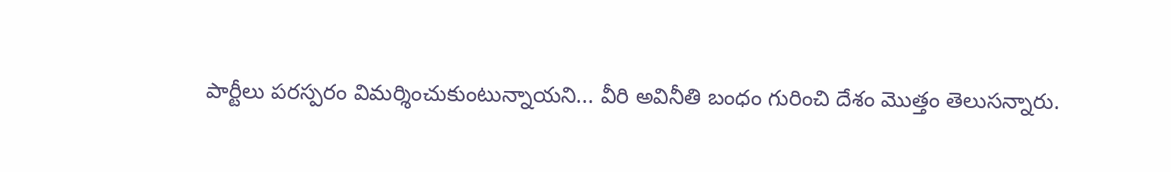పార్టీలు పరస్పరం విమర్శించుకుంటున్నాయని... వీరి అవినీతి బంధం గురించి దేశం మొత్తం తెలుసన్నారు.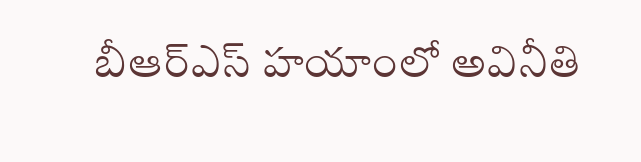బీఆర్ఎస్ హయాంలో అవినీతి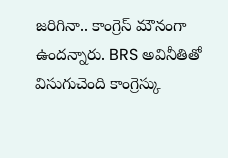జరిగినా.. కాంగ్రెస్ మౌనంగా ఉందన్నారు. BRS అవినీతితో విసుగుచెంది కాంగ్రెస్కు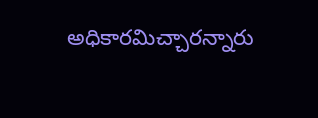అధికారమిచ్చారన్నారు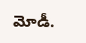మోడీ.